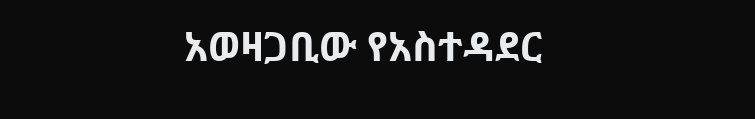አወዛጋቢው የአስተዳደር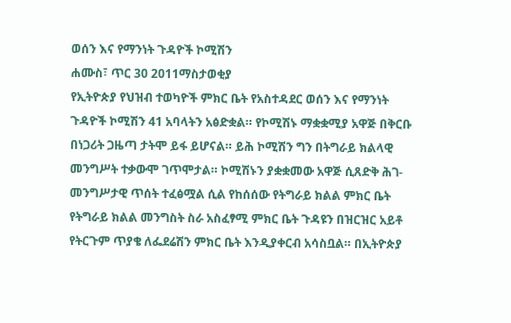ወሰን እና የማንነት ጉዳዮች ኮሚሽን
ሐሙስ፣ ጥር 30 2011ማስታወቂያ
የኢትዮጵያ የህዝብ ተወካዮች ምክር ቤት የአስተዳደር ወሰን እና የማንነት ጉዳዮች ኮሚሽን 41 አባላትን አፅድቋል። የኮሚሽኑ ማቋቋሚያ አዋጅ በቅርቡ በነጋሪት ጋዜጣ ታትሞ ይፋ ይሆናል። ይሕ ኮሚሽን ግን በትግራይ ክልላዊ መንግሥት ተቃውሞ ገጥሞታል። ኮሚሽኑን ያቋቋመው አዋጅ ሲጸድቅ ሕገ-መንግሥታዊ ጥሰት ተፈፅሟል ሲል የከሰሰው የትግራይ ክልል ምክር ቤት የትግራይ ክልል መንግስት ስራ አስፈፃሚ ምክር ቤት ጉዳዩን በዝርዝር አይቶ የትርጉም ጥያቄ ለፌደሬሽን ምክር ቤት እንዲያቀርብ አሳስቧል። በኢትዮጵያ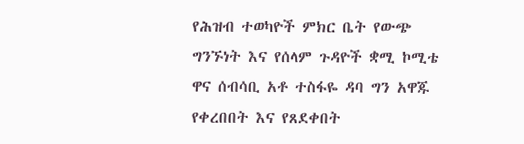የሕዝብ ተወካዮች ምክር ቤት የውጭ ግንኙነት እና የሰላም ጉዳዮች ቋሚ ኮሚቴ ዋና ሰብሳቢ አቶ ተስፋዬ ዳባ ግን አዋጁ የቀረበበት እና የጸደቀበት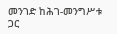መንገድ ከሕገ-መንግሥቱ ጋር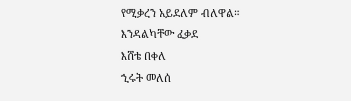የሚቃረን አይደለም ብለዋል።
እንዳልካቸው ፈቃደ
እሸቴ በቀለ
ኂሩት መለሰ